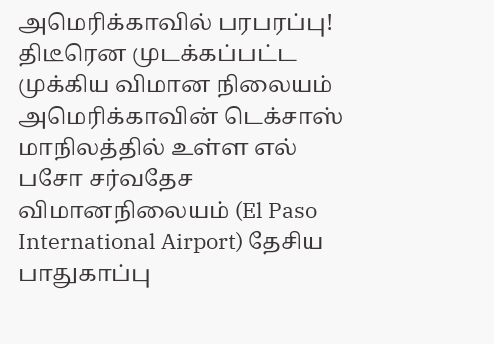அமெரிக்காவில் பரபரப்பு! திடீரென முடக்கப்பட்ட முக்கிய விமான நிலையம்
அமெரிக்காவின் டெக்சாஸ் மாநிலத்தில் உள்ள எல் பசோ சர்வதேச விமானநிலையம் (El Paso International Airport) தேசிய பாதுகாப்பு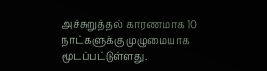அச்சுறுத்தல் காரணமாக 10 நாட்களுக்கு முழுமையாக மூடப்பட்டுள்ளது.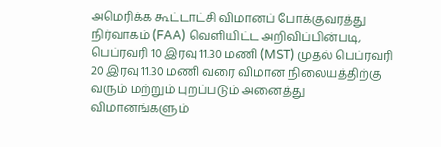அமெரிக்க கூட்டாட்சி விமானப் போக்குவரத்து நிர்வாகம் (FAA) வெளியிட்ட அறிவிப்பின்படி, பெப்ரவரி 10 இரவு 11.30 மணி (MST) முதல் பெப்ரவரி 20 இரவு 11.30 மணி வரை விமான நிலையத்திற்கு வரும் மற்றும் புறப்படும் அனைத்து விமானங்களும்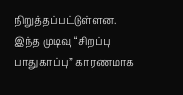நிறுத்தப்பட்டுள்ளன.
இந்த முடிவு “சிறப்பு பாதுகாப்பு” காரணமாக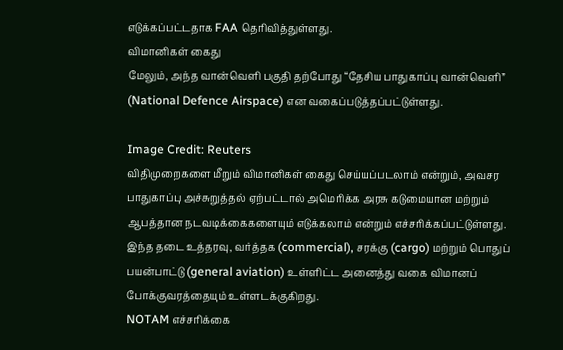எடுக்கப்பட்டதாக FAA தெரிவித்துள்ளது.
விமானிகள் கைது
மேலும், அந்த வான்வெளி பகுதி தற்போது “தேசிய பாதுகாப்பு வான்வெளி” (National Defence Airspace) என வகைப்படுத்தப்பட்டுள்ளது.

Image Credit: Reuters
விதிமுறைகளை மீறும் விமானிகள் கைது செய்யப்படலாம் என்றும், அவசர பாதுகாப்பு அச்சுறுத்தல் ஏற்பட்டால் அமெரிக்க அரசு கடுமையான மற்றும் ஆபத்தான நடவடிக்கைகளையும் எடுக்கலாம் என்றும் எச்சரிக்கப்பட்டுள்ளது.
இந்த தடை உத்தரவு, வர்த்தக (commercial), சரக்கு (cargo) மற்றும் பொதுப் பயன்பாட்டு (general aviation) உள்ளிட்ட அனைத்து வகை விமானப் போக்குவரத்தையும் உள்ளடக்குகிறது.
NOTAM எச்சரிக்கை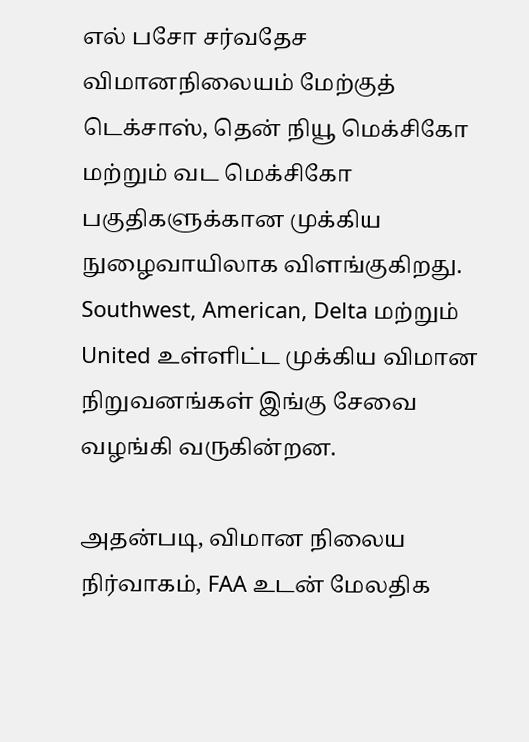எல் பசோ சர்வதேச விமானநிலையம் மேற்குத் டெக்சாஸ், தென் நியூ மெக்சிகோ மற்றும் வட மெக்சிகோ பகுதிகளுக்கான முக்கிய நுழைவாயிலாக விளங்குகிறது. Southwest, American, Delta மற்றும் United உள்ளிட்ட முக்கிய விமான நிறுவனங்கள் இங்கு சேவை வழங்கி வருகின்றன.

அதன்படி, விமான நிலைய நிர்வாகம், FAA உடன் மேலதிக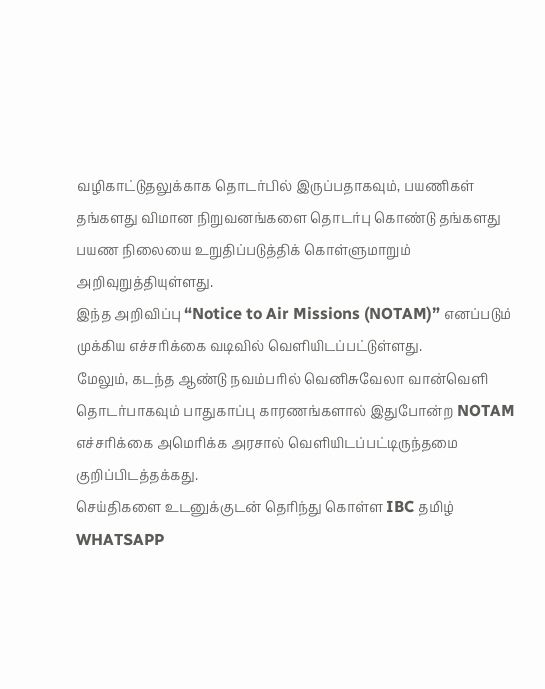வழிகாட்டுதலுக்காக தொடர்பில் இருப்பதாகவும், பயணிகள் தங்களது விமான நிறுவனங்களை தொடர்பு கொண்டு தங்களது பயண நிலையை உறுதிப்படுத்திக் கொள்ளுமாறும் அறிவுறுத்தியுள்ளது.
இந்த அறிவிப்பு “Notice to Air Missions (NOTAM)” எனப்படும் முக்கிய எச்சரிக்கை வடிவில் வெளியிடப்பட்டுள்ளது.
மேலும், கடந்த ஆண்டு நவம்பரில் வெனிசுவேலா வான்வெளி தொடர்பாகவும் பாதுகாப்பு காரணங்களால் இதுபோன்ற NOTAM எச்சரிக்கை அமெரிக்க அரசால் வெளியிடப்பட்டிருந்தமை குறிப்பிடத்தக்கது.
செய்திகளை உடனுக்குடன் தெரிந்து கொள்ள IBC தமிழ் WHATSAPP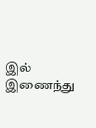இல் இணைந்து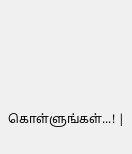கொள்ளுங்கள்...! |